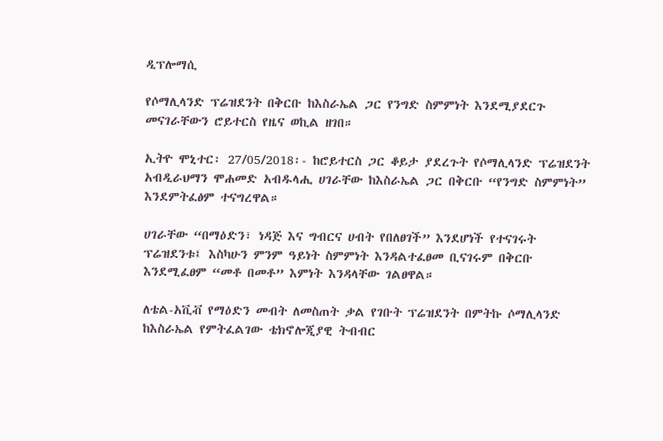ዲፕሎማሲ

የሶማሊላንድ ፕሬዝደንት በቅርቡ ከእስራኤል ጋር የንግድ ስምምነት እንደሚያደርጉ መናገራቸውን ሮይተርስ የዜና ወኪል ዘገበ።

ኢትዮ ሞኒተር፡ 27/05/2018፡- ከሮይተርስ ጋር ቆይታ ያደረጉት የሶማሊላንድ ፕሬዝደንት አብዲራህማን ሞሐመድ አብዱላሒ ሀገራቸው ከእስራኤል ጋር በቅርቡ “የንግድ ስምምነት” እንደምትፈፅም ተናግረዋል።

ሀገራቸው “በማዕድን፣ ነዳጅ እና ግብርና ሀብት የበለፀገች” እንደሆነች የተናገሩት ፕሬዝደንቱ፤ እስካሁን ምንም ዓይነት ስምምነት እንዳልተፈፀመ ቢናገሩም በቅርቡ እንደሚፈፀም “መቶ በመቶ” እምነት እንዳላቸው ገልፀዋል።

ለቴል-አቪቭ የማዕድን መብት ለመስጠት ቃል የገቡት ፕሬዝደንት በምትኩ ሶማሊላንድ ከእስራኤል የምትፈልገው ቴክኖሎጂያዊ ትብብር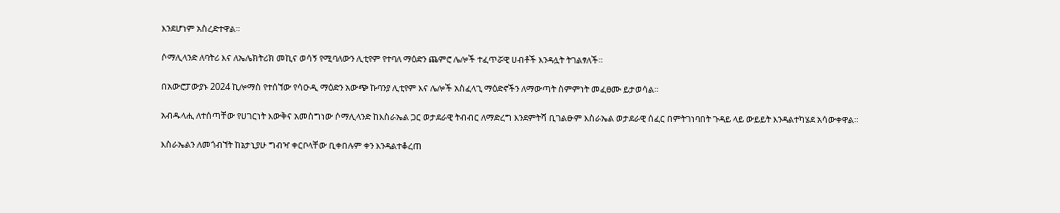እንደሆነም አስረድተዋል።

ሶማሊላንድ ለባትሪ እና ለኤሌክትሪክ መኪና ወሳኝ የሚባለውን ሊቲየም የተባለ ማዕድን ጨምሮ ሌሎች ተፈጥሯዊ ሀብቶች እንዳሏት ትገልፃለች።

በአውሮፓውያኑ 2024 ኪሎማስ የተሰኘው የሳዑዲ ማዕድን አውጭ ኩባንያ ሊቲየም እና ሌሎች አስፈላጊ ማዕድኖችን ለማውጣት ስምምነት መፈፀሙ ይታወሳል።

አብዱላሒ ለተሰጣቸው የሀገርነት እውቅና አመስግነው ሶማሊላንድ ከእስራኤል ጋር ወታደራዊ ትብብር ለማድረግ እንደምትሻ ቢገልፁም እስራኤል ወታደራዊ ሰፈር በምትገነባበት ጉዳይ ላይ ውይይት እንዳልተካሄደ አሳውቀዋል።

እስራኤልን ለመጎብኘት ከኔታኒያሁ ግብዣ ቀርቦላቸው ቢቀበሉም ቀን እንዳልተቆረጠ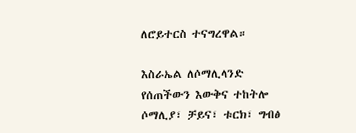ለሮይተርስ ተናግረዋል።

እስራኤል ለሶማሊላንድ የሰጠችውን እውቅና ተከትሎ ሶማሊያ፣ ቻይና፣ ቱርክ፣ ግብፅ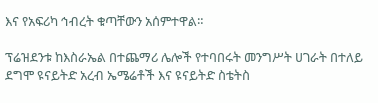እና የአፍሪካ ኅብረት ቁጣቸውን አሰምተዋል።

ፕሬዝደንቱ ከእስራኤል በተጨማሪ ሌሎች የተባበሩት መንግሥት ሀገራት በተለይ ደግሞ ዩናይትድ አረብ ኤሜሬቶች እና ዩናይትድ ስቴትስ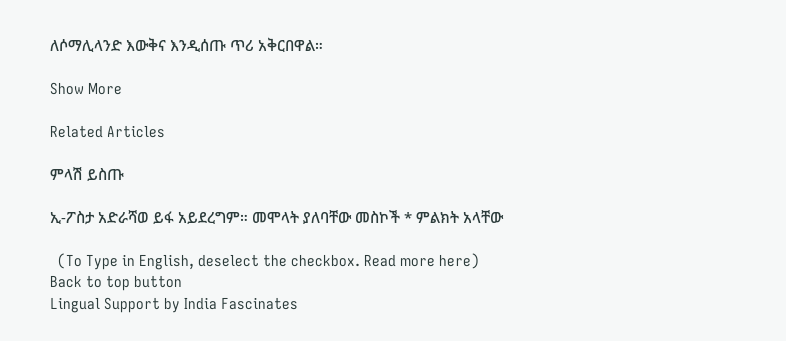ለሶማሊላንድ እውቅና እንዲሰጡ ጥሪ አቅርበዋል።

Show More

Related Articles

ምላሽ ይስጡ

ኢ-ፖስታ አድራሻወ ይፋ አይደረግም። መሞላት ያለባቸው መስኮች * ምልክት አላቸው

  (To Type in English, deselect the checkbox. Read more here)
Back to top button
Lingual Support by India Fascinates